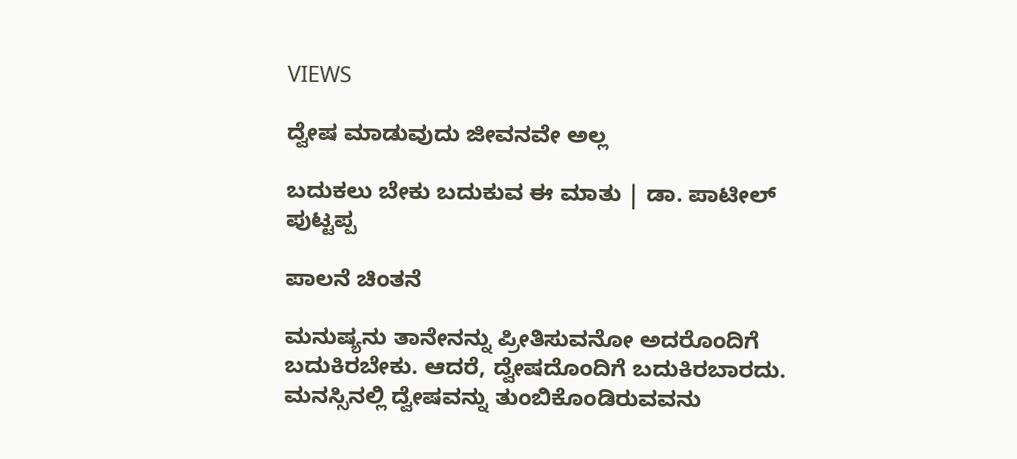VIEWS

ದ್ವೇಷ ಮಾಡುವುದು ಜೀವನವೇ ಅಲ್ಲ

ಬದುಕಲು ಬೇಕು ಬದುಕುವ ಈ ಮಾತು | ಡಾ. ಪಾಟೀಲ್ ಪುಟ್ಟಪ್ಪ

ಪಾಲನೆ ಚಿಂತನೆ

ಮನುಷ್ಯನು ತಾನೇನನ್ನು ಪ್ರೀತಿಸುವನೋ ಅದರೊಂದಿಗೆ ಬದುಕಿರಬೇಕು. ಆದರೆ, ದ್ವೇಷದೊಂದಿಗೆ ಬದುಕಿರಬಾರದು. ಮನಸ್ಸಿನಲ್ಲಿ ದ್ವೇಷವನ್ನು ತುಂಬಿಕೊಂಡಿರುವವನು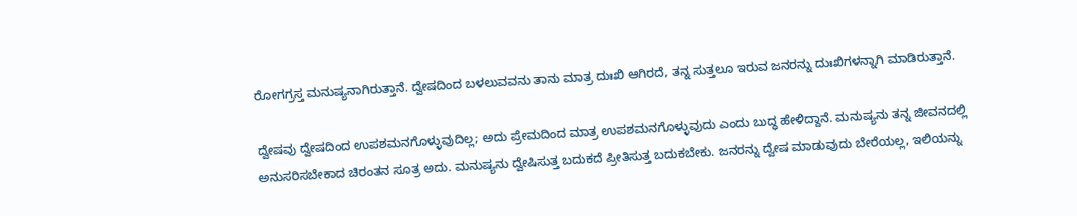ರೋಗಗ್ರಸ್ತ ಮನುಷ್ಯನಾಗಿರುತ್ತಾನೆ. ದ್ವೇಷದಿಂದ ಬಳಲುವವನು ತಾನು ಮಾತ್ರ ದುಃಖಿ ಆಗಿರದೆ, ತನ್ನ ಸುತ್ತಲೂ ಇರುವ ಜನರನ್ನು ದುಃಖಿಗಳನ್ನಾಗಿ ಮಾಡಿರುತ್ತಾನೆ.

ದ್ವೇಷವು ದ್ವೇಷದಿಂದ ಉಪಶಮನಗೊಳ್ಳುವುದಿಲ್ಲ; ಅದು ಪ್ರೇಮದಿಂದ ಮಾತ್ರ ಉಪಶಮನಗೊಳ್ಳುವುದು ಎಂದು ಬುದ್ಧ ಹೇಳಿದ್ದಾನೆ. ಮನುಷ್ಯನು ತನ್ನ ಜೀವನದಲ್ಲಿ ಅನುಸರಿಸಬೇಕಾದ ಚಿರಂತನ ಸೂತ್ರ ಅದು. ಮನುಷ್ಯನು ದ್ವೇಷಿಸುತ್ತ ಬದುಕದೆ ಪ್ರೀತಿಸುತ್ತ ಬದುಕಬೇಕು. ಜನರನ್ನು ದ್ವೇಷ ಮಾಡುವುದು ಬೇರೆಯಲ್ಲ, ಇಲಿಯನ್ನು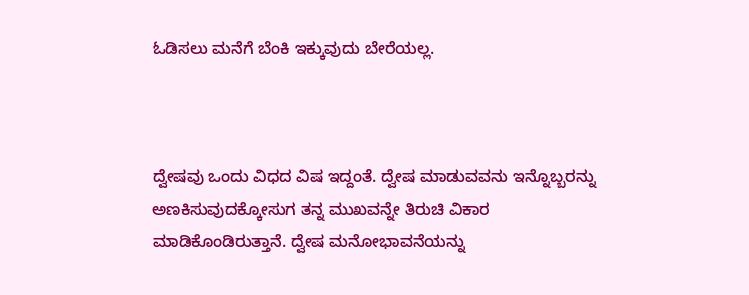ಓಡಿಸಲು ಮನೆಗೆ ಬೆಂಕಿ ಇಕ್ಕುವುದು ಬೇರೆಯಲ್ಲ.



ದ್ವೇಷವು ಒಂದು ವಿಧದ ವಿಷ ಇದ್ದಂತೆ. ದ್ವೇಷ ಮಾಡುವವನು ಇನ್ನೊಬ್ಬರನ್ನು ಅಣಕಿಸುವುದಕ್ಕೋಸುಗ ತನ್ನ ಮುಖವನ್ನೇ ತಿರುಚಿ ವಿಕಾರ ಮಾಡಿಕೊಂಡಿರುತ್ತಾನೆ. ದ್ವೇಷ ಮನೋಭಾವನೆಯನ್ನು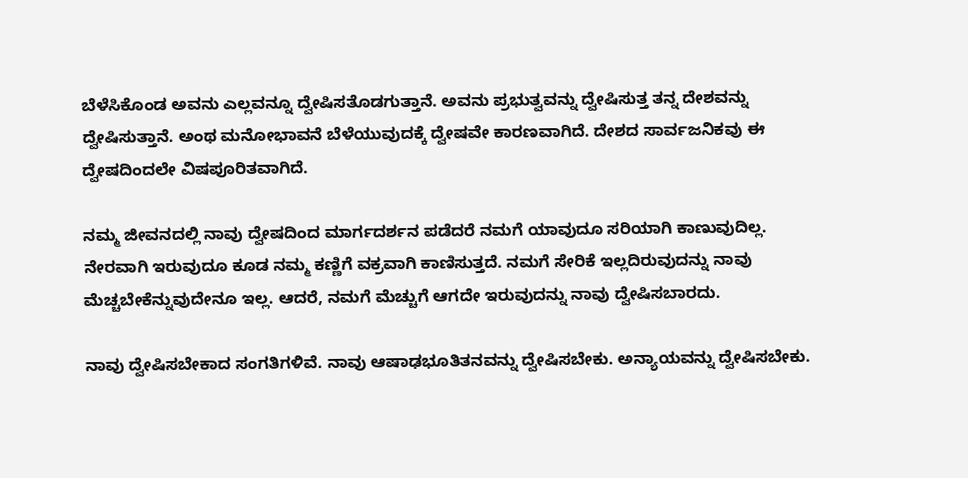ಬೆಳೆಸಿಕೊಂಡ ಅವನು ಎಲ್ಲವನ್ನೂ ದ್ವೇಷಿಸತೊಡಗುತ್ತಾನೆ. ಅವನು ಪ್ರಭುತ್ವವನ್ನು ದ್ವೇಷಿಸುತ್ತ ತನ್ನ ದೇಶವನ್ನು ದ್ವೇಷಿಸುತ್ತಾನೆ. ಅಂಥ ಮನೋಭಾವನೆ ಬೆಳೆಯುವುದಕ್ಕೆ ದ್ವೇಷವೇ ಕಾರಣವಾಗಿದೆ. ದೇಶದ ಸಾರ್ವಜನಿಕವು ಈ ದ್ವೇಷದಿಂದಲೇ ವಿಷಪೂರಿತವಾಗಿದೆ.

ನಮ್ಮ ಜೀವನದಲ್ಲಿ ನಾವು ದ್ವೇಷದಿಂದ ಮಾರ್ಗದರ್ಶನ ಪಡೆದರೆ ನಮಗೆ ಯಾವುದೂ ಸರಿಯಾಗಿ ಕಾಣುವುದಿಲ್ಲ. ನೇರವಾಗಿ ಇರುವುದೂ ಕೂಡ ನಮ್ಮ ಕಣ್ಣಿಗೆ ವಕ್ರವಾಗಿ ಕಾಣಿಸುತ್ತದೆ. ನಮಗೆ ಸೇರಿಕೆ ಇಲ್ಲದಿರುವುದನ್ನು ನಾವು ಮೆಚ್ಚಬೇಕೆನ್ನುವುದೇನೂ ಇಲ್ಲ. ಆದರೆ, ನಮಗೆ ಮೆಚ್ಚುಗೆ ಆಗದೇ ಇರುವುದನ್ನು ನಾವು ದ್ವೇಷಿಸಬಾರದು.

ನಾವು ದ್ವೇಷಿಸಬೇಕಾದ ಸಂಗತಿಗಳಿವೆ. ನಾವು ಆಷಾಢಭೂತಿತನವನ್ನು ದ್ವೇಷಿಸಬೇಕು. ಅನ್ಯಾಯವನ್ನು ದ್ವೇಷಿಸಬೇಕು.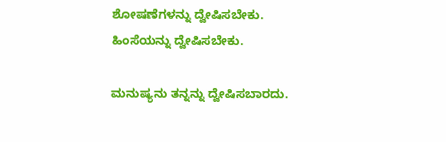ಶೋಷಣೆಗಳನ್ನು ದ್ವೇಷಿಸಬೇಕು. ಹಿಂಸೆಯನ್ನು ದ್ವೇಷಿಸಬೇಕು.

ಮನುಷ್ಯನು ತನ್ನನ್ನು ದ್ವೇಷಿಸಬಾರದು.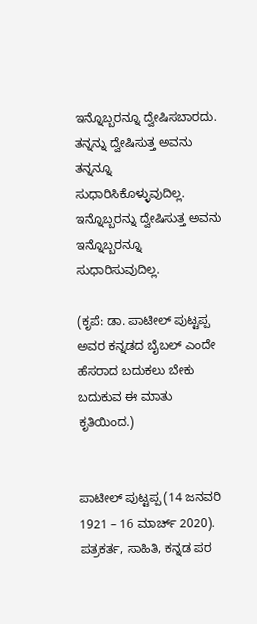ಇನ್ನೊಬ್ಬರನ್ನೂ ದ್ವೇಷಿಸಬಾರದು. ತನ್ನನ್ನು ದ್ವೇಷಿಸುತ್ತ ಅವನು ತನ್ನನ್ನೂ ಸುಧಾರಿಸಿಕೊಳ್ಳುವುದಿಲ್ಲ. ಇನ್ನೊಬ್ಬರನ್ನು ದ್ವೇಷಿಸುತ್ತ ಅವನು ಇನ್ನೊಬ್ಬರನ್ನೂ ಸುಧಾರಿಸುವುದಿಲ್ಲ.

(ಕೃಪೆ: ಡಾ. ಪಾಟೀಲ್ ಪುಟ್ಟಪ್ಪ ಅವರ ಕನ್ನಡದ ಬೈಬಲ್ ಎಂದೇ ಹೆಸರಾದ ಬದುಕಲು ಬೇಕು ಬದುಕುವ ಈ ಮಾತು ಕೃತಿಯಿಂದ.)


ಪಾಟೀಲ್ ಪುಟ್ಟಪ್ಪ (14 ಜನವರಿ 1921 – 16 ಮಾರ್ಚ್ 2020). ಪತ್ರಕರ್ತ, ಸಾಹಿತಿ, ಕನ್ನಡ ಪರ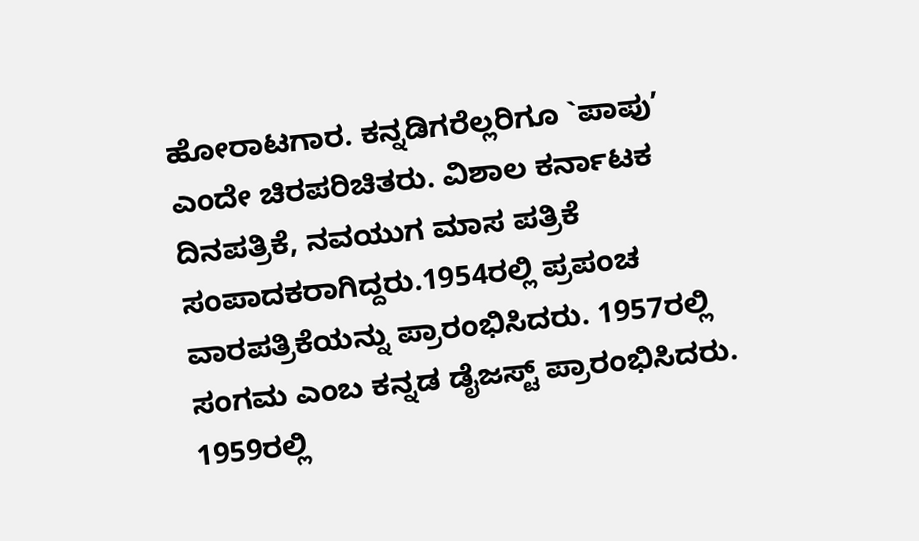ಹೋರಾಟಗಾರ. ಕನ್ನಡಿಗರೆಲ್ಲರಿಗೂ `ಪಾಪು’ ಎಂದೇ ಚಿರಪರಿಚಿತರು. ವಿಶಾಲ ಕರ್ನಾಟಕ ದಿನಪತ್ರಿಕೆ, ನವಯುಗ ಮಾಸ ಪತ್ರಿಕೆ ಸಂಪಾದಕರಾಗಿದ್ದರು.1954ರಲ್ಲಿ ಪ್ರಪಂಚ ವಾರಪತ್ರಿಕೆಯನ್ನು ಪ್ರಾರಂಭಿಸಿದರು. 1957ರಲ್ಲಿ ಸಂಗಮ ಎಂಬ ಕನ್ನಡ ಡೈಜಸ್ಟ್ ಪ್ರಾರಂಭಿಸಿದರು. 1959ರಲ್ಲಿ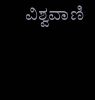ವಿಶ್ವವಾಣಿ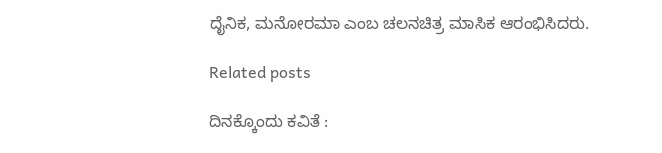ದೈನಿಕ, ಮನೋರಮಾ ಎಂಬ ಚಲನಚಿತ್ರ ಮಾಸಿಕ ಆರಂಭಿಸಿದರು.

Related posts

ದಿನಕ್ಕೊಂದು ಕವಿತೆ :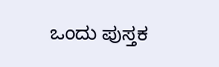ಒಂದು ಪುಸ್ತಕ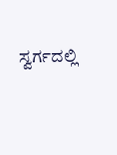ಸ್ವರ್ಗದಲ್ಲಿ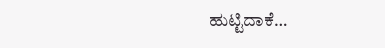ಹುಟ್ಟಿದಾಕೆ…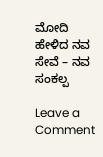ಮೋದಿ ಹೇಳಿದ ನವ ಸೇವೆ – ನವ ಸಂಕಲ್ಪ

Leave a Comment